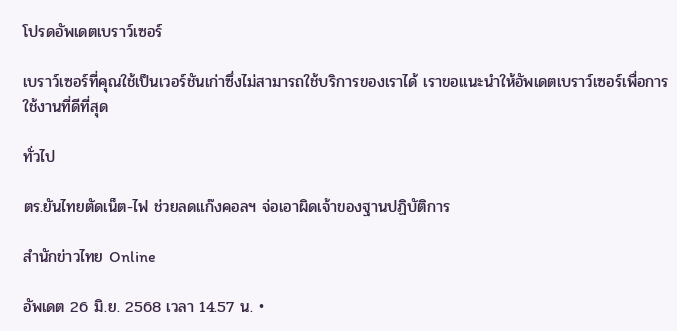โปรดอัพเดตเบราว์เซอร์

เบราว์เซอร์ที่คุณใช้เป็นเวอร์ชันเก่าซึ่งไม่สามารถใช้บริการของเราได้ เราขอแนะนำให้อัพเดตเบราว์เซอร์เพื่อการใช้งานที่ดีที่สุด

ทั่วไป

ตร.ยันไทยตัดเน็ต-ไฟ ช่วยลดแก๊งคอลฯ จ่อเอาผิดเจ้าของฐานปฏิบัติการ

สำนักข่าวไทย Online

อัพเดต 26 มิ.ย. 2568 เวลา 14.57 น. •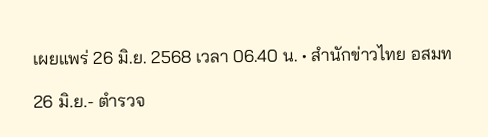เผยแพร่ 26 มิ.ย. 2568 เวลา 06.40 น. • สำนักข่าวไทย อสมท

26 มิ.ย.- ตำรวจ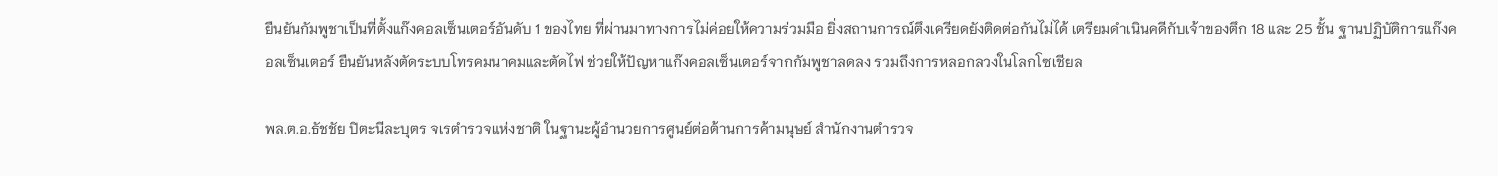ยืนยันกัมพูชาเป็นที่ตั้งแก๊งคอลเซ็นเตอร์อันดับ 1 ของไทย ที่ผ่านมาทางการไม่ค่อยให้ความร่วมมือ ยิ่งสถานการณ์ตึงเครียดยังติดต่อกันไม่ได้ เตรียมดำเนินคดีกับเจ้าของตึก 18 และ 25 ชั้น ฐานปฏิบัติการแก๊งคอลเซ็นเตอร์ ยืนยันหลังตัดระบบโทรคมนาคมและตัดไฟ ช่วยให้ปัญหาแก๊งคอลเซ็นเตอร์จากกัมพูชาลดลง รวมถึงการหลอกลวงในโลกโซเชียล

พล.ต.อ.ธัชชัย ปิตะนีละบุตร จเรตำรวจแห่งชาติ ในฐานะผู้อำนวยการศูนย์ต่อต้านการค้ามนุษย์ สำนักงานตำรวจ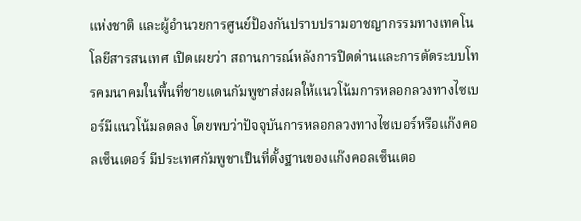แห่งชาติ และผู้อำนวยการศูนย์ป้องกันปราบปรามอาชญากรรมทางเทคโนโลยีสารสนเทศ เปิดเผยว่า สถานการณ์หลังการปิดด่านและการตัดระบบโทรคมนาคมในพื้นที่ชายแดนกัมพูชาส่งผลให้แนวโน้มการหลอกลวงทางไซเบอร์มีแนวโน้มลดลง โดยพบว่าปัจจุบันการหลอกลวงทางไซเบอร์หรือแก๊งคอลเซ็นเตอร์ มีประเทศกัมพูชาเป็นที่ตั้งฐานของแก๊งคอลเซ็นเตอ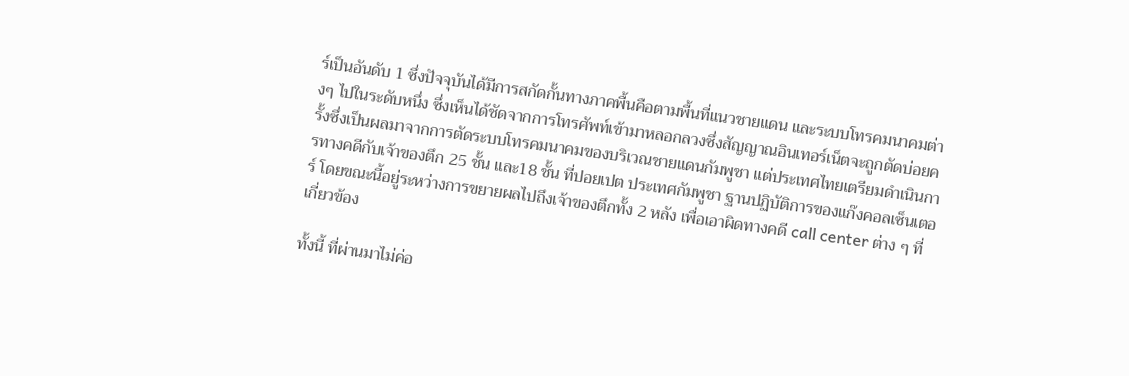ร์เป็นอันดับ 1 ซึ่งปัจจุบันได้มีการสกัดกั้นทางภาคพื้นคือตามพื้นที่แนวชายแดน และระบบโทรคมนาคมต่างๆ ไปในระดับหนึ่ง ซึ่งเห็นได้ชัดจากการโทรศัพท์เข้ามาหลอกลวงซึ่งสัญญาณอินเทอร์เน็ตจะถูกตัดบ่อยครั้งซึ่งเป็นผลมาจากการตัดระบบโทรคมนาคมของบริเวณชายแดนกัมพูชา แต่ประเทศไทยเตรียมดำเนินการทางคดีกับเจ้าของตึก 25 ชั้น และ18 ชั้น ที่ปอยเปต ประเทศกัมพูชา ฐานปฏิบัติการของแก๊งคอลเซ็นเตอร์ โดยขณะนี้อยู่ระหว่างการขยายผลไปถึงเจ้าของตึกทั้ง 2 หลัง เพื่อเอาผิดทางคดี call center ต่าง ๆ ที่เกี่ยวข้อง

ทั้งนี้ ที่ผ่านมาไม่ค่อ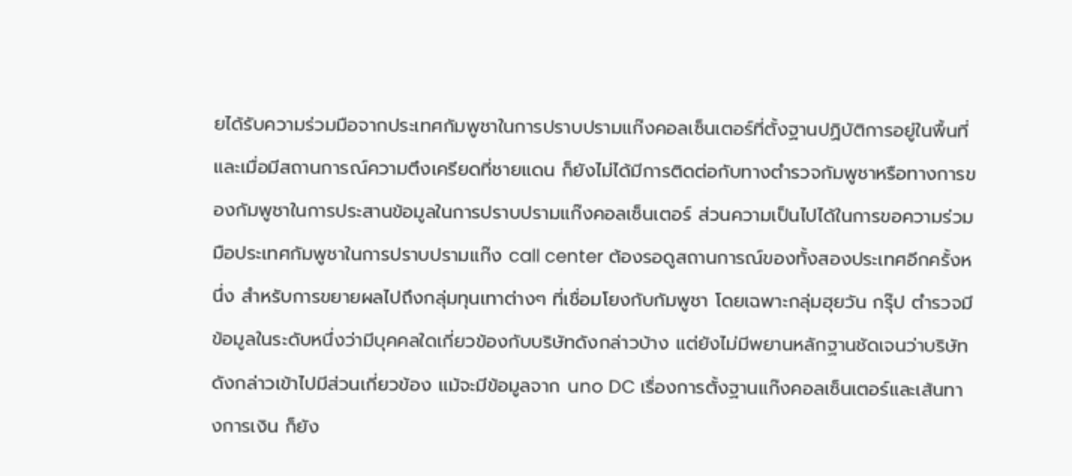ยได้รับความร่วมมือจากประเทศกัมพูชาในการปราบปรามแก๊งคอลเซ็นเตอร์ที่ตั้งฐานปฏิบัติการอยู่ในพื้นที่ และเมื่อมีสถานการณ์ความตึงเครียดที่ชายแดน ก็ยังไม่ได้มีการติดต่อกับทางตำรวจกัมพูชาหรือทางการของกัมพูชาในการประสานข้อมูลในการปราบปรามแก๊งคอลเซ็นเตอร์ ส่วนความเป็นไปได้ในการขอความร่วมมือประเทศกัมพูชาในการปราบปรามแก๊ง call center ต้องรอดูสถานการณ์ของทั้งสองประเทศอีกครั้งหนึ่ง สำหรับการขยายผลไปถึงกลุ่มทุนเทาต่างๆ ที่เชื่อมโยงกับกัมพูชา โดยเฉพาะกลุ่มฮุยวัน กรุ๊ป ตำรวจมีข้อมูลในระดับหนึ่งว่ามีบุคคลใดเกี่ยวข้องกับบริษัทดังกล่าวบ้าง แต่ยังไม่มีพยานหลักฐานชัดเจนว่าบริษัทดังกล่าวเข้าไปมีส่วนเกี่ยวข้อง แม้จะมีข้อมูลจาก uno DC เรื่องการตั้งฐานแก๊งคอลเซ็นเตอร์และเส้นทางการเงิน ก็ยัง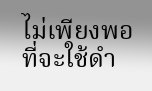ไม่เพียงพอที่จะใช้ดำ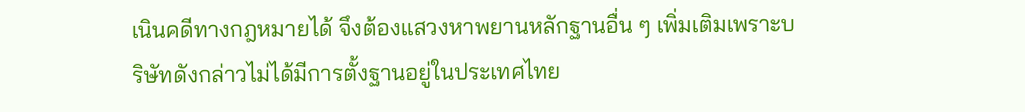เนินคดีทางกฎหมายได้ จึงต้องแสวงหาพยานหลักฐานอื่น ๆ เพิ่มเติมเพราะบริษัทดังกล่าวไม่ได้มีการตั้งฐานอยู่ในประเทศไทย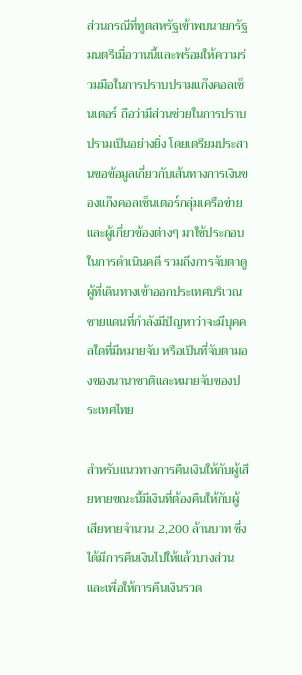ส่วนกรณีที่ทูตสหรัฐเข้าพบนายกรัฐมนตรีเมื่อวานนี้และพร้อมให้ความร่วมมือในการปราบปรามแก๊งคอลเซ็นเตอร์ ถือว่ามีส่วนช่วยในการปราบปรามเป็นอย่างยิ่ง โดยเตรียมประสานขอข้อมูลเกี่ยวกับเส้นทางการเงินของแก๊งคอลเซ็นเตอร์กลุ่มเครือข่ายและผู้เกี่ยวข้องต่างๆ มาใช้ประกอบในการดำเนินคดี รวมถึงการจับตาดูผู้ที่เดินทางเข้าออกประเทศบริเวณชายแดนที่กำลังมีปัญหาว่าจะมีบุคคลใดที่มีหมายจับ หรือเป็นที่จับตามองของนานาชาติและหมายจับของประเทศไทย

สำหรับแนวทางการคืนเงินให้กับผู้เสียหายขณะนี้มีเงินที่ต้องคืนให้กับผู้เสียหายจำนวน 2,200 ล้านบาท ซึ่งได้มีการคืนเงินไปให้แล้วบางส่วน และเพื่อให้การคืนเงินรวด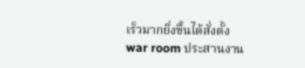เร็วมากยิ่งขึ้นได้สั่งตั้ง war room ประสานงาน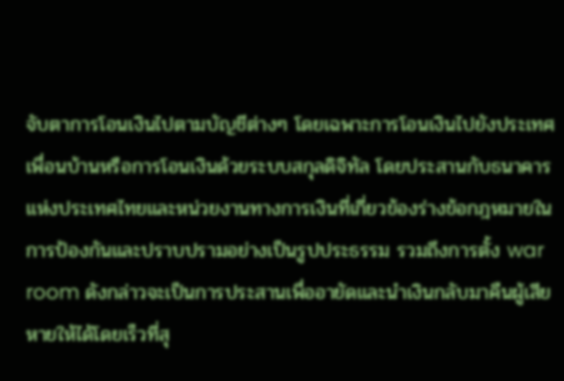จับตาการโอนเงินไปตามบัญชีต่างๆ โดยเฉพาะการโอนเงินไปยังประเทศเพื่อนบ้านหรือการโอนเงินด้วยระบบสกุลดิจิทัล โดยประสานกับธนาคารแห่งประเทศไทยและหน่วยงานทางการเงินที่เกี่ยวข้องร่างข้อกฎหมายในการป้องกันและปราบปรามอย่างเป็นรูปประธรรม รวมถึงการตั้ง war room ดังกล่าวจะเป็นการประสานเพื่ออายัดและนำเงินกลับมาคืนผู้เสียหายให้ได้โดยเร็วที่สุ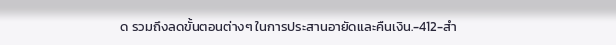ด รวมถึงลดขั้นตอนต่างๆ ในการประสานอายัดและคืนเงิน.-412-สำ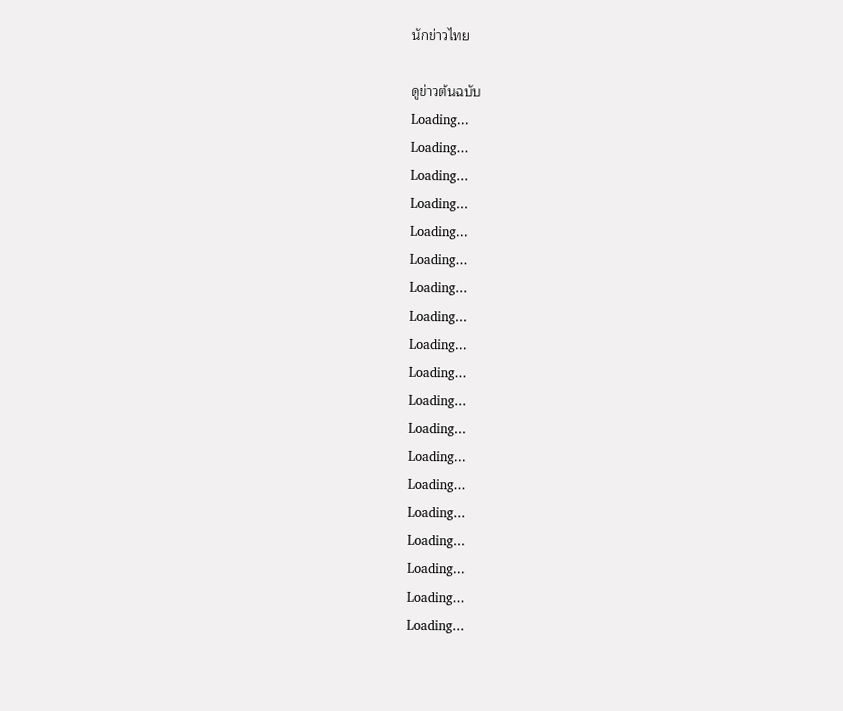นักข่าวไทย

ดูข่าวต้นฉบับ
Loading...
Loading...
Loading...
Loading...
Loading...
Loading...
Loading...
Loading...
Loading...
Loading...
Loading...
Loading...
Loading...
Loading...
Loading...
Loading...
Loading...
Loading...
Loading...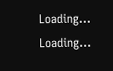Loading...
Loading...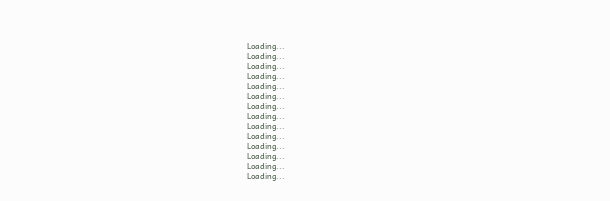Loading...
Loading...
Loading...
Loading...
Loading...
Loading...
Loading...
Loading...
Loading...
Loading...
Loading...
Loading...
Loading...
Loading...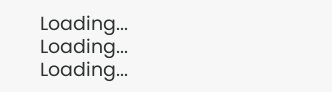Loading...
Loading...
Loading...